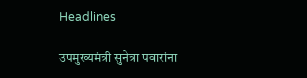Headlines

उपमुख्यमंत्री सुनेत्रा पवारांना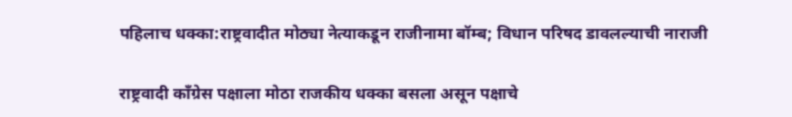पहिलाच धक्का:राष्ट्रवादीत मोठ्या नेत्याकडून राजीनामा बॉम्ब; विधान परिषद डावलल्याची नाराजी

राष्ट्रवादी काँग्रेस पक्षाला मोठा राजकीय धक्का बसला असून पक्षाचे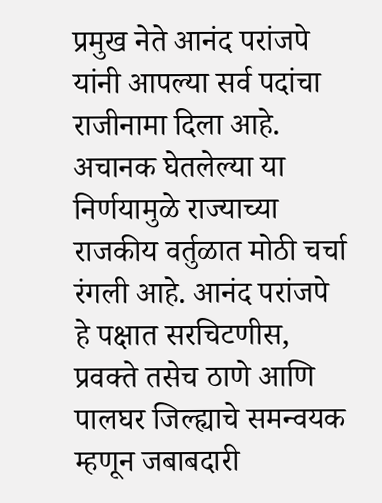प्रमुख नेते आनंद परांजपे यांनी आपल्या सर्व पदांचा राजीनामा दिला आहे. अचानक घेतलेल्या या निर्णयामुळे राज्याच्या राजकीय वर्तुळात मोठी चर्चा रंगली आहे. आनंद परांजपे हे पक्षात सरचिटणीस, प्रवक्ते तसेच ठाणे आणि पालघर जिल्ह्याचे समन्वयक म्हणून जबाबदारी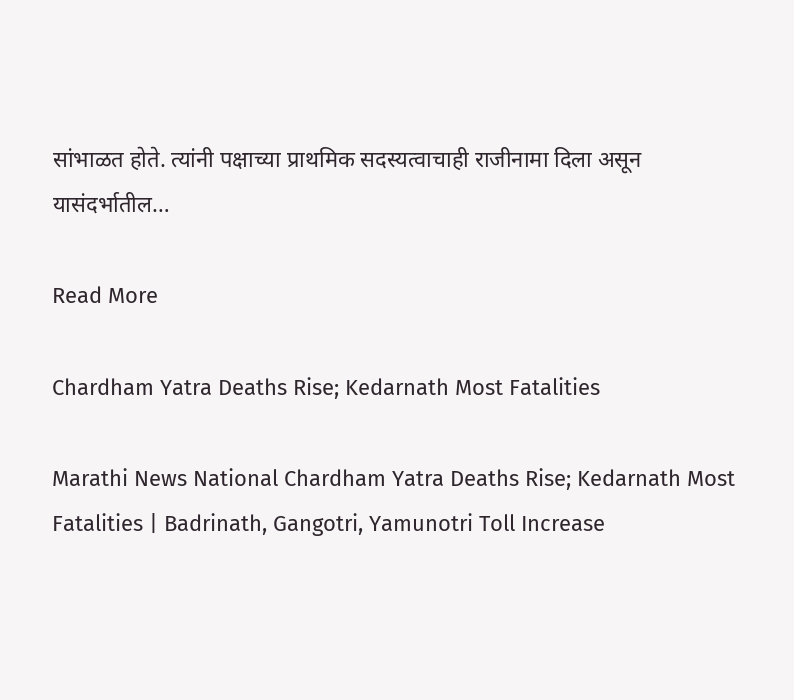सांभाळत होते. त्यांनी पक्षाच्या प्राथमिक सदस्यत्वाचाही राजीनामा दिला असून यासंदर्भातील…

Read More

Chardham Yatra Deaths Rise; Kedarnath Most Fatalities

Marathi News National Chardham Yatra Deaths Rise; Kedarnath Most Fatalities | Badrinath, Gangotri, Yamunotri Toll Increase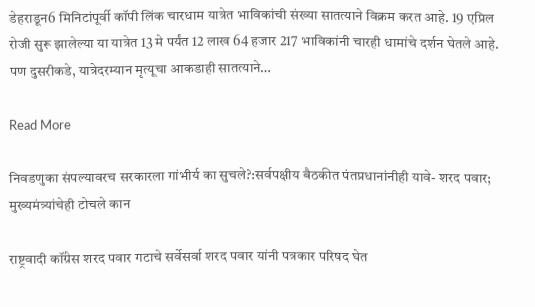डेहराडून6 मिनिटांपूर्वी कॉपी लिंक चारधाम यात्रेत भाविकांची संख्या सातत्याने विक्रम करत आहे. 19 एप्रिल रोजी सुरू झालेल्या या यात्रेत 13 मे पर्यंत 12 लाख 64 हजार 217 भाविकांनी चारही धामांचे दर्शन घेतले आहे. पण दुसरीकडे, यात्रेदरम्यान मृत्यूचा आकडाही सातत्याने…

Read More

निवडणुका संपल्यावरच सरकारला गांभीर्य का सुचले?:सर्वपक्षीय बैठकीत पंतप्रधानांनीही यावे- शरद पवार; मुख्यमंत्र्यांचेही टोचले कान

राष्ट्रवादी कॉंग्रेस शरद पवार गटाचे सर्वेसर्वा शरद पवार यांनी पत्रकार परिषद घेत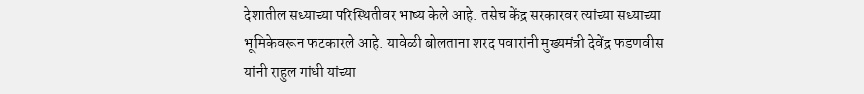देशातील सध्याच्या परिस्थितीवर भाष्य केले आहे. तसेच केंद्र सरकारवर त्यांच्या सध्याच्या भूमिकेवरून फटकारले आहे. यावेळी बोलताना शरद पवारांनी मुख्यमंत्री देवेंद्र फडणवीस यांनी राहुल गांधी यांच्या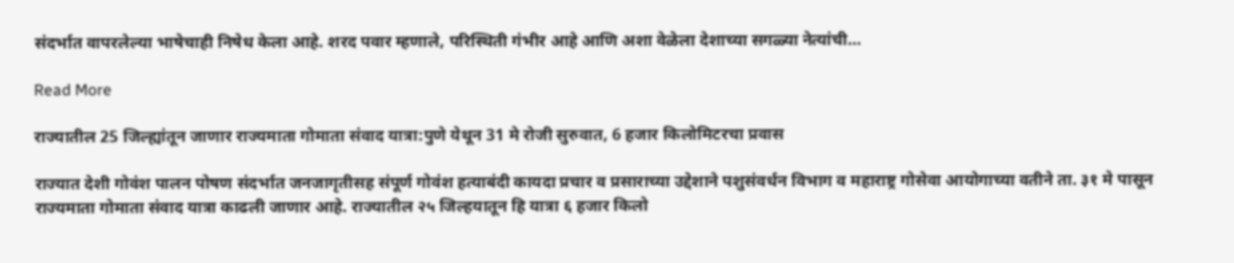संदर्भात वापरलेल्या भाषेचाही निषेध केला आहे. शरद पवार म्हणाले, परिस्थिती गंभीर आहे आणि अशा वेळेला देशाच्या सगळ्या नेत्यांची…

Read More

राज्यातील 25 जिल्ह्यांतून जाणार राज्यमाता गोमाता संवाद यात्रा:पुणे येथून 31 मे रोजी सुरुवात, 6 हजार किलोमिटरचा प्रवास

राज्यात देशी गोवंश पालन पोषण संदर्भात जनजागृतीसह संपूर्ण गोवंश हत्याबंदी कायदा प्रचार व प्रसाराच्या उद्देशाने पशुसंवर्धन विभाग व महाराष्ट्र गोसेवा आयोगाच्या वतीने ता. ३१ मे पासून राज्यमाता गोमाता संवाद यात्रा काढली जाणार आहे. राज्यातील २५ जिल्हयातून हि यात्रा ६ हजार किलो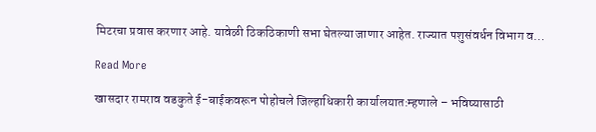मिटरचा प्रवास करणार आहे. यावेळी ठिकठिकाणी सभा घेतल्या जाणार आहेत. राज्यात पशुसंवर्धन विभाग व…

Read More

खासदार रामराव वडकुते ई-बाईकवरून पोहोचले जिल्हाधिकारी कार्यालयात:म्हणाले – भविष्यासाठी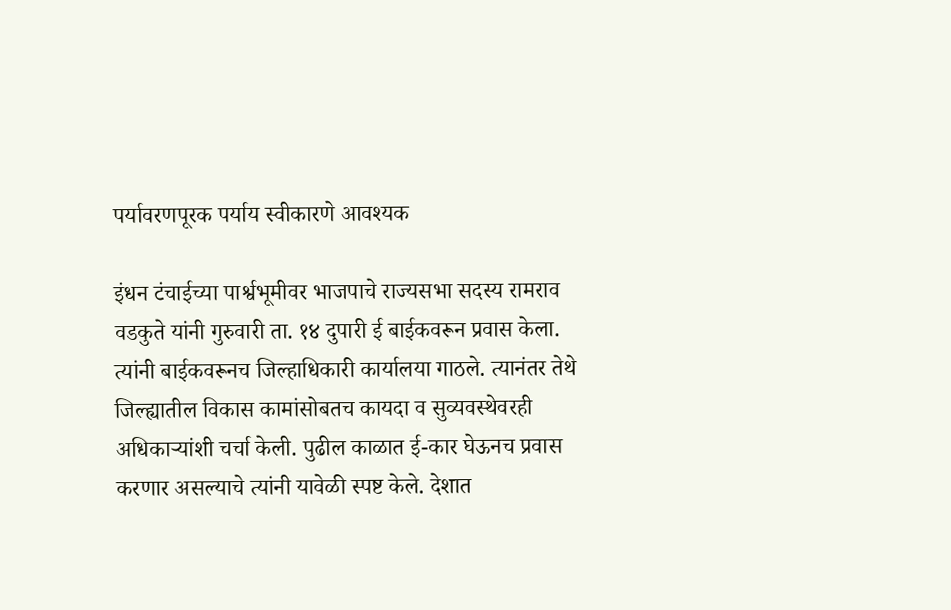पर्यावरणपूरक पर्याय स्वीकारणे आवश्यक

इंधन टंचाईच्या पार्श्वभूमीवर भाजपाचे राज्यसभा सदस्य रामराव वडकुते यांनी गुरुवारी ता. १४ दुपारी ई बाईकवरून प्रवास केला. त्यांनी बाईकवरूनच जिल्हाधिकारी कार्यालया गाठले. त्यानंतर तेथे जिल्ह्यातील विकास कामांसोबतच कायदा व सुव्यवस्थेवरही अधिकाऱ्यांशी चर्चा केली. पुढील काळात ई-कार घेऊनच प्रवास करणार असल्याचे त्यांनी यावेळी स्पष्ट केले. देशात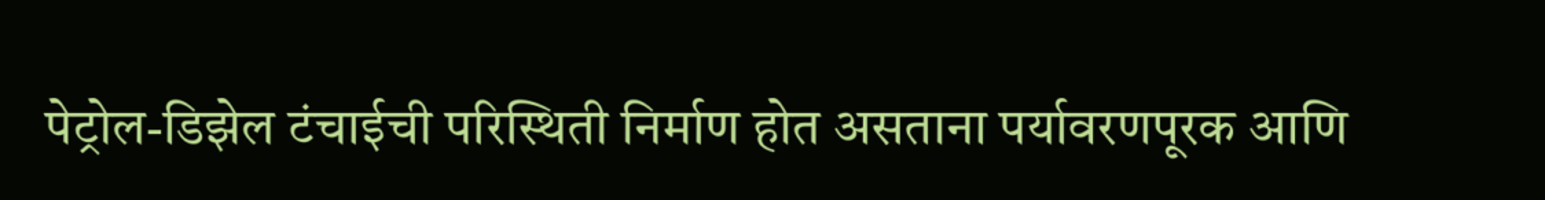पेट्रोल-डिझेल टंचाईची परिस्थिती निर्माण होत असताना पर्यावरणपूरक आणि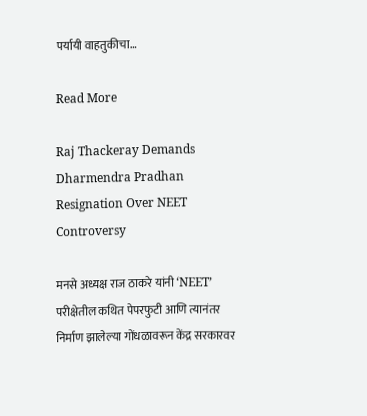पर्यायी वाहतुकीचा…

Read More

Raj Thackeray Demands Dharmendra Pradhan Resignation Over NEET Controversy

मनसे अध्यक्ष राज ठाकरे यांनी ‘NEET’ परीक्षेतील कथित पेपरफुटी आणि त्यानंतर निर्माण झालेल्या गोंधळावरून केंद्र सरकारवर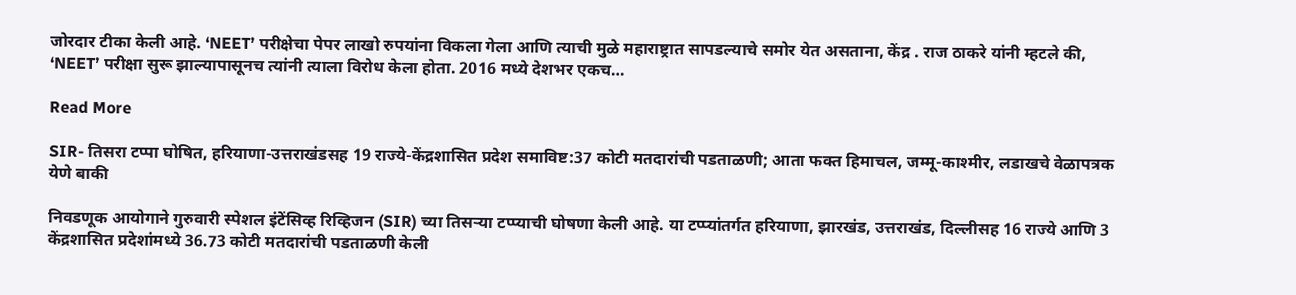जोरदार टीका केली आहे. ‘NEET’ परीक्षेचा पेपर लाखो रुपयांना विकला गेला आणि त्याची मुळे महाराष्ट्रात सापडल्याचे समोर येत असताना, केंद्र . राज ठाकरे यांनी म्हटले की, ‘NEET’ परीक्षा सुरू झाल्यापासूनच त्यांनी त्याला विरोध केला होता. 2016 मध्ये देशभर एकच…

Read More

SIR- तिसरा टप्पा घोषित, हरियाणा-उत्तराखंडसह 19 राज्ये-केंद्रशासित प्रदेश समाविष्ट:37 कोटी मतदारांची पडताळणी; आता फक्त हिमाचल, जम्मू-काश्मीर, लडाखचे वेळापत्रक येणे बाकी

निवडणूक आयोगाने गुरुवारी स्पेशल इंटेंसिव्ह रिव्हिजन (SIR) च्या तिसऱ्या टप्प्याची घोषणा केली आहे. या टप्प्यांतर्गत हरियाणा, झारखंड, उत्तराखंड, दिल्लीसह 16 राज्ये आणि 3 केंद्रशासित प्रदेशांमध्ये 36.73 कोटी मतदारांची पडताळणी केली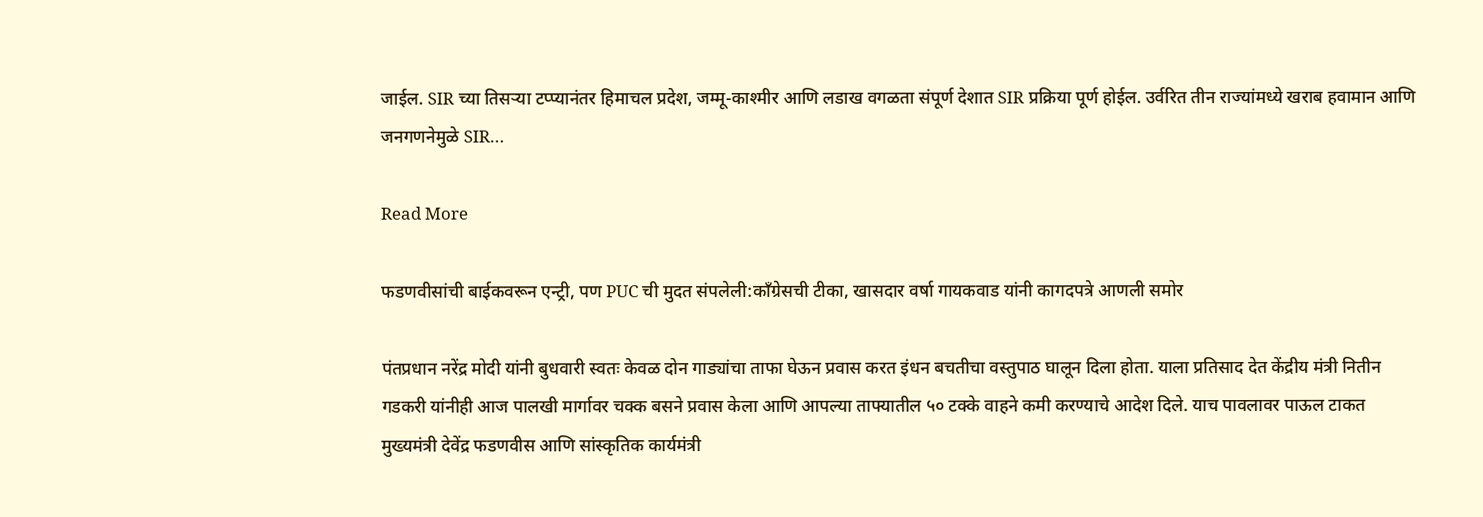जाईल. SIR च्या तिसऱ्या टप्प्यानंतर हिमाचल प्रदेश, जम्मू-काश्मीर आणि लडाख वगळता संपूर्ण देशात SIR प्रक्रिया पूर्ण होईल. उर्वरित तीन राज्यांमध्ये खराब हवामान आणि जनगणनेमुळे SIR…

Read More

फडणवीसांची बाईकवरून एन्ट्री, पण PUC ची मुदत संपलेली:काँग्रेसची टीका, खासदार वर्षा गायकवाड यांनी कागदपत्रे आणली समोर

पंतप्रधान नरेंद्र मोदी यांनी बुधवारी स्वतः केवळ दोन गाड्यांचा ताफा घेऊन प्रवास करत इंधन बचतीचा वस्तुपाठ घालून दिला होता. याला प्रतिसाद देत केंद्रीय मंत्री नितीन गडकरी यांनीही आज पालखी मार्गावर चक्क बसने प्रवास केला आणि आपल्या ताफ्यातील ५० टक्के वाहने कमी करण्याचे आदेश दिले. याच पावलावर पाऊल टाकत मुख्यमंत्री देवेंद्र फडणवीस आणि सांस्कृतिक कार्यमंत्री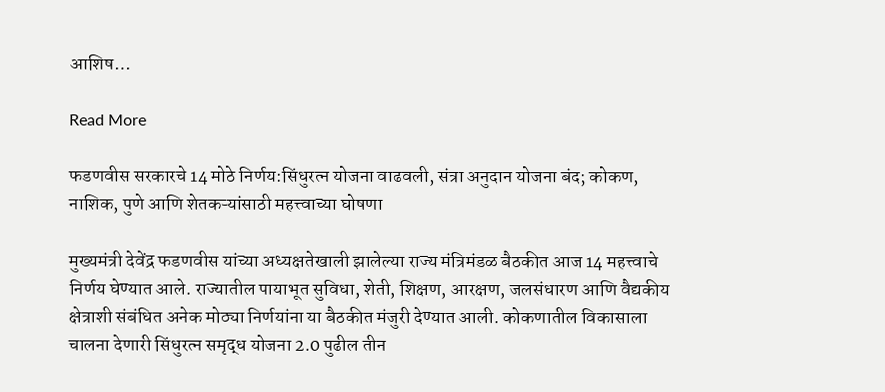आशिष…

Read More

फडणवीस सरकारचे 14 मोठे निर्णय:सिंधुरत्न योजना वाढवली, संत्रा अनुदान योजना बंद; कोकण, नाशिक, पुणे आणि शेतकऱ्यांसाठी महत्त्वाच्या घोषणा

मुख्यमंत्री देवेंद्र फडणवीस यांच्या अध्यक्षतेखाली झालेल्या राज्य मंत्रिमंडळ बैठकीत आज 14 महत्त्वाचे निर्णय घेण्यात आले. राज्यातील पायाभूत सुविधा, शेती, शिक्षण, आरक्षण, जलसंधारण आणि वैद्यकीय क्षेत्राशी संबंधित अनेक मोठ्या निर्णयांना या बैठकीत मंजुरी देण्यात आली. कोकणातील विकासाला चालना देणारी सिंधुरत्न समृद्ध योजना 2.0 पुढील तीन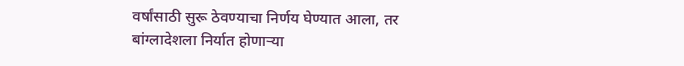वर्षांसाठी सुरू ठेवण्याचा निर्णय घेण्यात आला, तर बांग्लादेशला निर्यात होणाऱ्या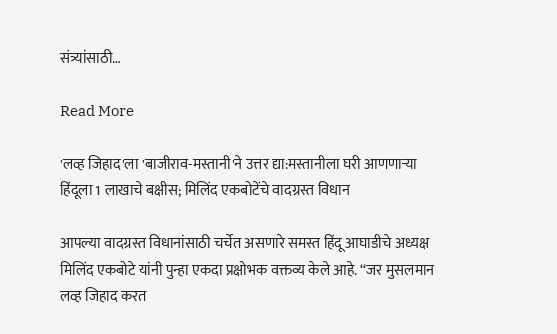संत्र्यांसाठी…

Read More

'लव्ह जिहाद'ला 'बाजीराव-मस्तानी'ने उत्तर द्या:मस्तानीला घरी आणणाऱ्या हिंदूला 1 लाखाचे बक्षीस; मिलिंद एकबोटेंचे वादग्रस्त विधान

आपल्या वादग्रस्त विधानांसाठी चर्चेत असणारे समस्त हिंदू आघाडीचे अध्यक्ष मिलिंद एकबोटे यांनी पुन्हा एकदा प्रक्षोभक वक्तव्य केले आहे. “जर मुसलमान लव्ह जिहाद करत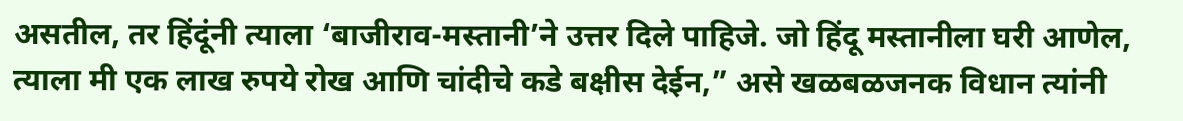असतील, तर हिंदूंनी त्याला ‘बाजीराव-मस्तानी’ने उत्तर दिले पाहिजे. जो हिंदू मस्तानीला घरी आणेल, त्याला मी एक लाख रुपये रोख आणि चांदीचे कडे बक्षीस देईन,” असे खळबळजनक विधान त्यांनी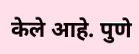केले आहे. पुणे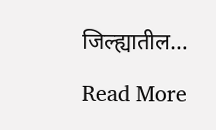जिल्ह्यातील…

Read More